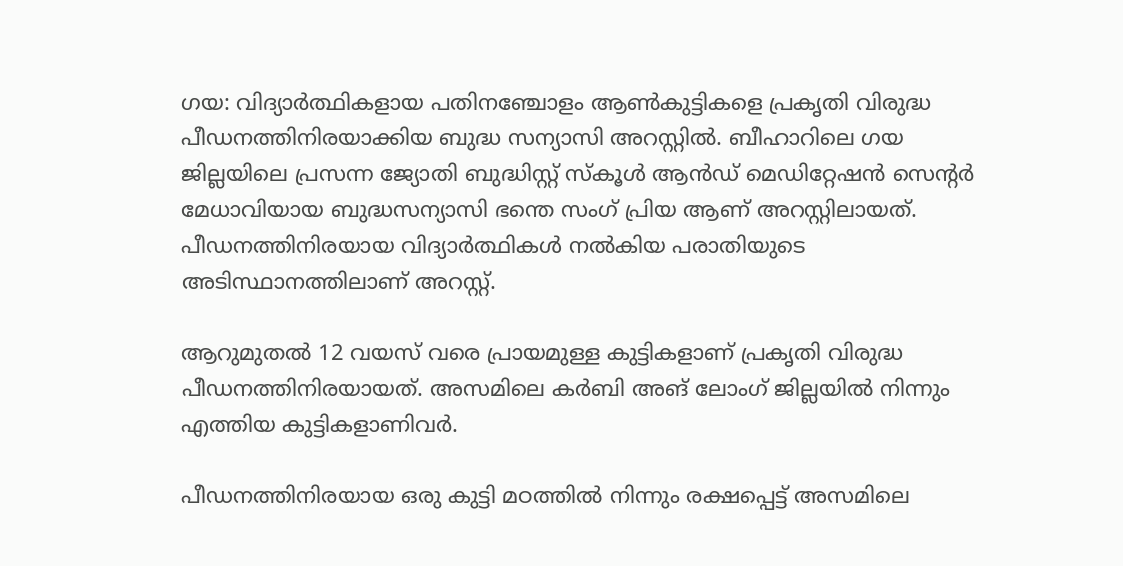ഗയ: വിദ്യാര്‍ത്ഥികളായ പതിനഞ്ചോളം ആണ്‍കുട്ടികളെ പ്രകൃതി വിരുദ്ധ പീഡനത്തിനിരയാക്കിയ ബുദ്ധ സന്യാസി അറസ്റ്റില്‍. ബീഹാറിലെ ഗയ ജില്ലയിലെ പ്രസന്ന ജ്യോതി ബുദ്ധിസ്റ്റ് സ്‌കൂള്‍ ആന്‍ഡ് മെഡിറ്റേഷന്‍ സെന്റര്‍ മേധാവിയായ ബുദ്ധസന്യാസി ഭന്തെ സംഗ് പ്രിയ ആണ് അറസ്റ്റിലായത്. പീഡനത്തിനിരയായ വിദ്യാര്‍ത്ഥികള്‍ നല്‍കിയ പരാതിയുടെ അടിസ്ഥാനത്തിലാണ് അറസ്റ്റ്.

ആറുമുതല്‍ 12 വയസ് വരെ പ്രായമുള്ള കുട്ടികളാണ് പ്രകൃതി വിരുദ്ധ പീഡനത്തിനിരയായത്. അസമിലെ കര്‍ബി അങ് ലോംഗ് ജില്ലയില്‍ നിന്നും എത്തിയ കുട്ടികളാണിവര്‍.

പീഡനത്തിനിരയായ ഒരു കുട്ടി മഠത്തില്‍ നിന്നും രക്ഷപ്പെട്ട് അസമിലെ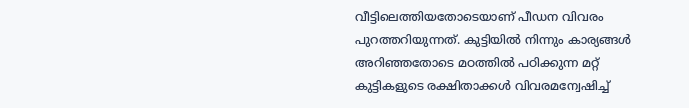വീട്ടിലെത്തിയതോടെയാണ് പീഡന വിവരം പുറത്തറിയുന്നത്. കുട്ടിയില്‍ നിന്നും കാര്യങ്ങള്‍ അറിഞ്ഞതോടെ മഠത്തില്‍ പഠിക്കുന്ന മറ്റ് കുട്ടികളുടെ രക്ഷിതാക്കള്‍ വിവരമന്വേഷിച്ച്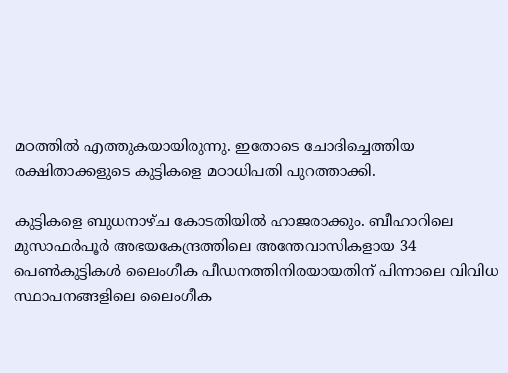മഠത്തില്‍ എത്തുകയായിരുന്നു. ഇതോടെ ചോദിച്ചെത്തിയ രക്ഷിതാക്കളുടെ കുട്ടികളെ മഠാധിപതി പുറത്താക്കി.

കുട്ടികളെ ബുധനാഴ്ച കോടതിയില്‍ ഹാജരാക്കും. ബീഹാറിലെ മുസാഫര്‍പൂര്‍ അഭയകേന്ദ്രത്തിലെ അന്തേവാസികളായ 34 പെണ്‍കുട്ടികള്‍ ലൈംഗീക പീഡനത്തിനിരയായതിന് പിന്നാലെ വിവിധ സ്ഥാപനങ്ങളിലെ ലൈംഗീക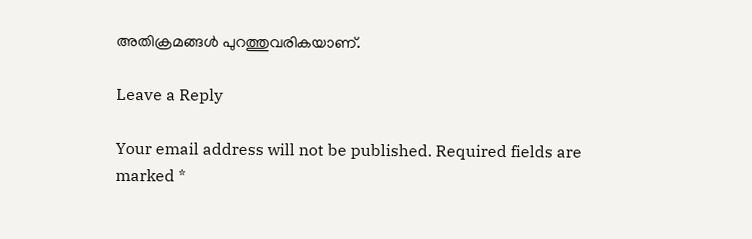അതിക്രമങ്ങള്‍ പുറത്തുവരികയാണ്.

Leave a Reply

Your email address will not be published. Required fields are marked *